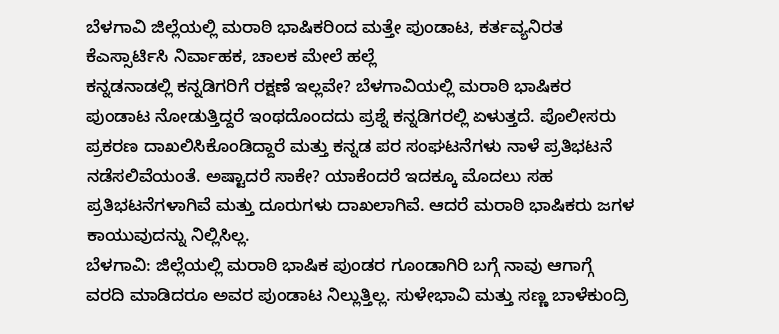ಬೆಳಗಾವಿ ಜಿಲ್ಲೆಯಲ್ಲಿ ಮರಾಠಿ ಭಾಷಿಕರಿಂದ ಮತ್ತೇ ಪುಂಡಾಟ, ಕರ್ತವ್ಯನಿರತ ಕೆಎಸ್ಸಾರ್ಟಿಸಿ ನಿರ್ವಾಹಕ, ಚಾಲಕ ಮೇಲೆ ಹಲ್ಲೆ
ಕನ್ನಡನಾಡಲ್ಲಿ ಕನ್ನಡಿಗರಿಗೆ ರಕ್ಷಣೆ ಇಲ್ಲವೇ? ಬೆಳಗಾವಿಯಲ್ಲಿ ಮರಾಠಿ ಭಾಷಿಕರ ಪುಂಡಾಟ ನೋಡುತ್ತಿದ್ದರೆ ಇಂಥದೊಂದದು ಪ್ರಶ್ನೆ ಕನ್ನಡಿಗರಲ್ಲಿ ಏಳುತ್ತದೆ. ಪೊಲೀಸರು ಪ್ರಕರಣ ದಾಖಲಿಸಿಕೊಂಡಿದ್ದಾರೆ ಮತ್ತು ಕನ್ನಡ ಪರ ಸಂಘಟನೆಗಳು ನಾಳೆ ಪ್ರತಿಭಟನೆ ನಡೆಸಲಿವೆಯಂತೆ. ಅಷ್ಟಾದರೆ ಸಾಕೇ? ಯಾಕೆಂದರೆ ಇದಕ್ಕೂ ಮೊದಲು ಸಹ ಪ್ರತಿಭಟನೆಗಳಾಗಿವೆ ಮತ್ತು ದೂರುಗಳು ದಾಖಲಾಗಿವೆ. ಆದರೆ ಮರಾಠಿ ಭಾಷಿಕರು ಜಗಳ ಕಾಯುವುದನ್ನು ನಿಲ್ಲಿಸಿಲ್ಲ.
ಬೆಳಗಾವಿ: ಜಿಲ್ಲೆಯಲ್ಲಿ ಮರಾಠಿ ಭಾಷಿಕ ಪುಂಡರ ಗೂಂಡಾಗಿರಿ ಬಗ್ಗೆ ನಾವು ಆಗಾಗ್ಗೆ ವರದಿ ಮಾಡಿದರೂ ಅವರ ಪುಂಡಾಟ ನಿಲ್ಲುತ್ತಿಲ್ಲ. ಸುಳೇಭಾವಿ ಮತ್ತು ಸಣ್ಣ ಬಾಳೆಕುಂದ್ರಿ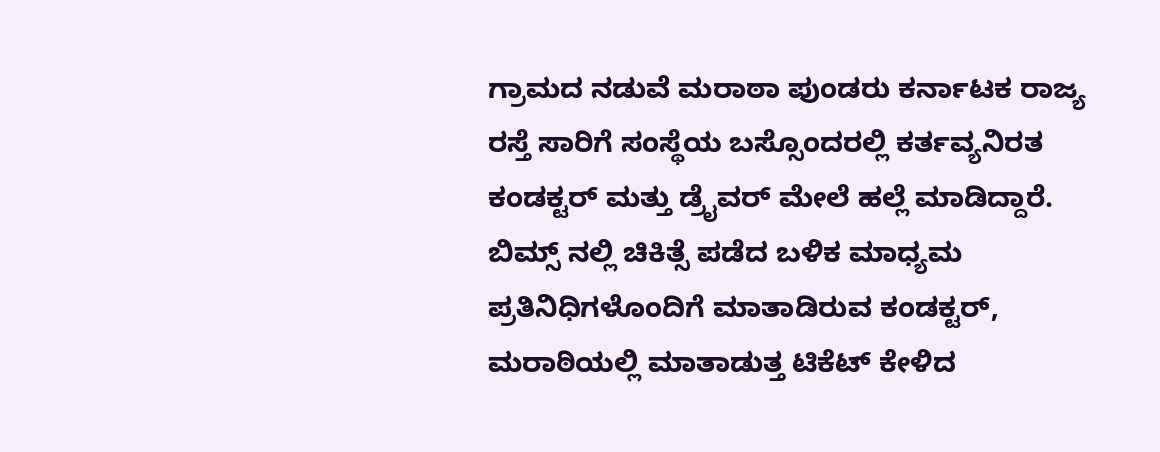ಗ್ರಾಮದ ನಡುವೆ ಮರಾಠಾ ಪುಂಡರು ಕರ್ನಾಟಕ ರಾಜ್ಯ ರಸ್ತೆ ಸಾರಿಗೆ ಸಂಸ್ಥೆಯ ಬಸ್ಸೊಂದರಲ್ಲಿ ಕರ್ತವ್ಯನಿರತ ಕಂಡಕ್ಟರ್ ಮತ್ತು ಡ್ರೈವರ್ ಮೇಲೆ ಹಲ್ಲೆ ಮಾಡಿದ್ದಾರೆ. ಬಿಮ್ಸ್ ನಲ್ಲಿ ಚಿಕಿತ್ಸೆ ಪಡೆದ ಬಳಿಕ ಮಾಧ್ಯಮ ಪ್ರತಿನಿಧಿಗಳೊಂದಿಗೆ ಮಾತಾಡಿರುವ ಕಂಡಕ್ಟರ್, ಮರಾಠಿಯಲ್ಲಿ ಮಾತಾಡುತ್ತ ಟಿಕೆಟ್ ಕೇಳಿದ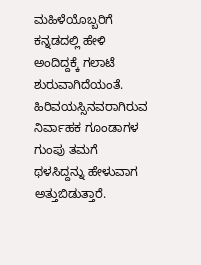ಮಹಿಳೆಯೊಬ್ಬರಿಗೆ ಕನ್ನಡದಲ್ಲಿ ಹೇಳಿ ಅಂದಿದ್ದಕ್ಕೆ ಗಲಾಟೆ ಶುರುವಾಗಿದೆಯಂತೆ. ಹಿರಿವಯಸ್ಸಿನವರಾಗಿರುವ ನಿರ್ವಾಹಕ ಗೂಂಡಾಗಳ ಗುಂಪು ತಮಗೆ ಥಳಸಿದ್ದನ್ನು ಹೇಳುವಾಗ ಅತ್ತುಬಿಡುತ್ತಾರೆ.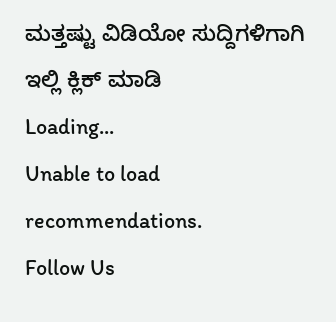ಮತ್ತಷ್ಟು ವಿಡಿಯೋ ಸುದ್ದಿಗಳಿಗಾಗಿ ಇಲ್ಲಿ ಕ್ಲಿಕ್ ಮಾಡಿ
Loading...
Unable to load recommendations.
Follow Us